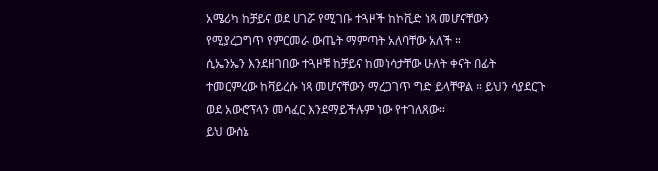አሜሪካ ከቻይና ወደ ሀገሯ የሚገቡ ተጓዞች ከኮቪድ ነጻ መሆናቸውን የሚያረጋግጥ የምርመራ ውጤት ማምጣት አለባቸው አለች ።
ሲኤንኤን እንደዘገበው ተጓዞቹ ከቻይና ከመነሳታቸው ሁለት ቀናት በፊት ተመርምረው ከቫይረሱ ነጻ መሆናቸውን ማረጋገጥ ግድ ይላቸዋል ። ይህን ሳያደርጉ ወደ አውሮፕላን መሳፈር እንደማይችሉም ነው የተገለጸው።
ይህ ውስኔ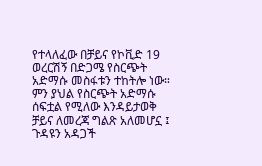የተላለፈው በቻይና የኮቪድ 19 ወረርሽኝ በድጋሜ የስርጭት አድማሱ መስፋቱን ተከትሎ ነው።
ምን ያህል የስርጭት አድማሱ ሰፍቷል የሚለው እንዳይታወቅ ቻይና ለመረጃ ግልጽ አለመሆኗ ፤ ጉዳዩን አዳጋች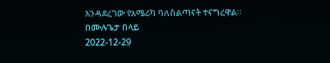እንዳደረገው የአሜሪካ ባለስልጣናት ተናግረዋል።
በሙሉጌታ በላይ
2022-12-29